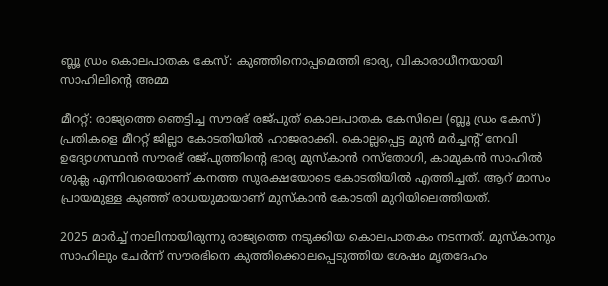ബ്ലൂ ഡ്രം കൊലപാതക കേസ്: കുഞ്ഞിനൊപ്പമെത്തി ഭാര്യ, വികാരാധീനയായി സാഹിലിന്റെ അമ്മ

മീററ്റ്: രാജ്യത്തെ ഞെട്ടിച്ച സൗരഭ് രജ്പുത് കൊലപാതക കേസിലെ (ബ്ലൂ ഡ്രം കേസ്) പ്രതികളെ മീററ്റ് ജില്ലാ കോടതിയിൽ ഹാജരാക്കി. കൊല്ലപ്പെട്ട മുൻ മർച്ചന്റ് നേവി ഉദ്യോഗസ്ഥൻ സൗരഭ് രജ്പുത്തിന്റെ ഭാര്യ മുസ്‌കാൻ റസ്‌തോഗി, കാമുകൻ സാഹിൽ ശുക്ല എന്നിവരെയാണ് കനത്ത സുരക്ഷയോടെ കോടതിയിൽ എത്തിച്ചത്. ആറ് മാസം പ്രായമുള്ള കുഞ്ഞ് രാധയുമായാണ് മുസ്‌കാൻ കോടതി മുറിയിലെത്തിയത്.

2025 മാർച്ച് നാലിനായിരുന്നു രാജ്യത്തെ നടുക്കിയ കൊലപാതകം നടന്നത്. മുസ്‌കാനും സാഹിലും ചേർന്ന് സൗരഭിനെ കുത്തിക്കൊലപ്പെടുത്തിയ ശേഷം മൃതദേഹം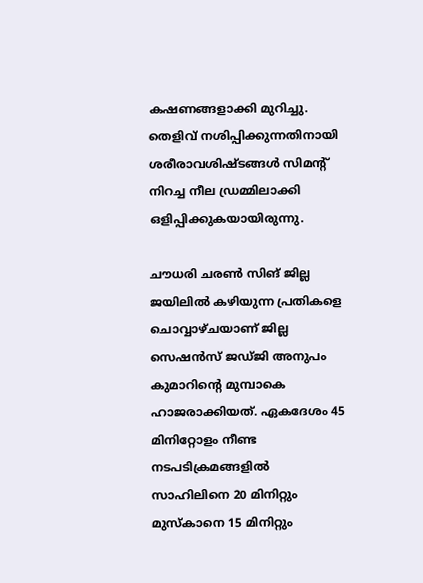കഷണങ്ങളാക്കി മുറിച്ചു. തെളിവ് നശിപ്പിക്കുന്നതിനായി ശരീരാവശിഷ്ടങ്ങൾ സിമന്റ് നിറച്ച നീല ഡ്രമ്മിലാക്കി ഒളിപ്പിക്കുകയായിരുന്നു.

ചൗധരി ചരൺ സിങ് ജില്ല ജയിലിൽ കഴിയുന്ന പ്രതികളെ ചൊവ്വാഴ്ചയാണ് ജില്ല സെഷൻസ് ജഡ്ജി അനുപം കുമാറിന്റെ മുമ്പാകെ ഹാജരാക്കിയത്. ഏകദേശം 45 മിനിറ്റോളം നീണ്ട നടപടിക്രമങ്ങളിൽ സാഹിലിനെ 20 മിനിറ്റും മുസ്‌കാനെ 15 മിനിറ്റും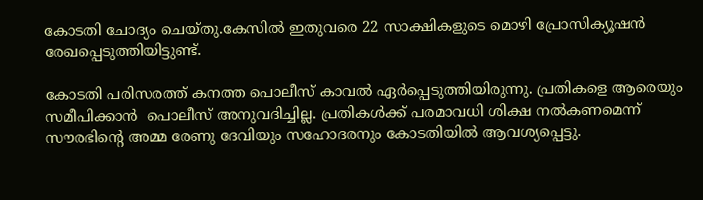കോടതി ചോദ്യം ചെയ്തു.കേസിൽ ഇതുവരെ 22 സാക്ഷികളുടെ മൊഴി പ്രോസിക്യൂഷൻ രേഖപ്പെടുത്തിയിട്ടുണ്ട്.

കോടതി പരിസരത്ത് കനത്ത പൊലീസ് കാവൽ ഏർപ്പെടുത്തിയിരുന്നു. പ്രതികളെ ആരെയും സമീപിക്കാൻ  പൊലീസ് അനുവദിച്ചില്ല. പ്രതികൾക്ക് പരമാവധി ശിക്ഷ നൽകണമെന്ന് സൗരഭിന്റെ അമ്മ രേണു ദേവിയും സഹോദരനും കോടതിയിൽ ആവശ്യപ്പെട്ടു.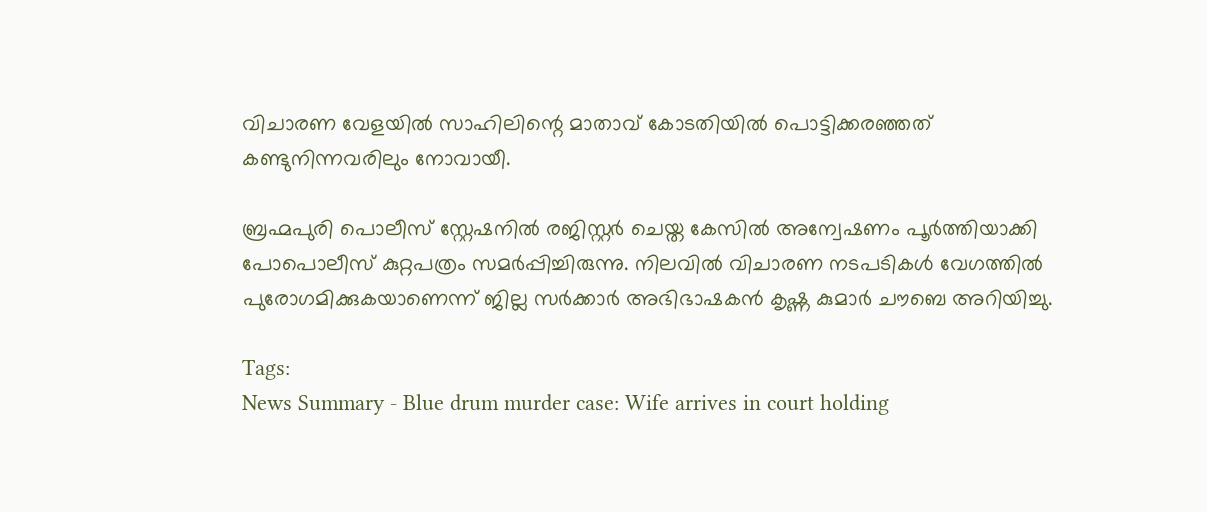വിചാരണ വേളയിൽ സാഹിലിന്റെ മാതാവ് കോടതിയിൽ പൊട്ടിക്കരഞ്ഞത് കണ്ടുനിന്നവരിലും നോവായീ.

ബ്രഹ്മപുരി പൊലീസ് സ്റ്റേഷനിൽ രജിസ്റ്റർ ചെയ്ത കേസിൽ അന്വേഷണം പൂർത്തിയാക്കി പോപൊലീസ് കുറ്റപത്രം സമർപ്പിച്ചിരുന്നു. നിലവിൽ വിചാരണ നടപടികൾ വേഗത്തിൽ പുരോഗമിക്കുകയാണെന്ന് ജില്ല സർക്കാർ അഭിഭാഷകൻ കൃഷ്ണ കുമാർ ചൗബെ അറിയിച്ചു.

Tags:
News Summary - Blue drum murder case: Wife arrives in court holding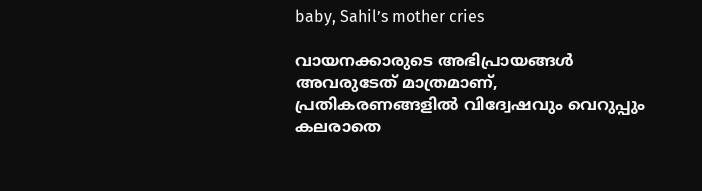baby, Sahil’s mother cries

വായനക്കാരുടെ അഭിപ്രായങ്ങള്‍ അവരുടേത് മാത്രമാണ്, പ്രതികരണങ്ങളിൽ വിദ്വേഷവും വെറുപ്പും കലരാതെ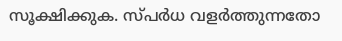സൂക്ഷിക്കുക. സ്പർധ വളർത്തുന്നതോ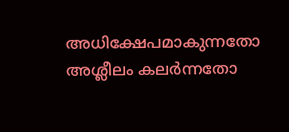അധിക്ഷേപമാകുന്നതോ അശ്ലീലം കലർന്നതോ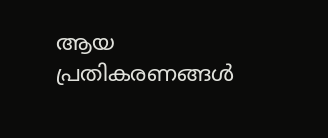ആയ പ്രതികരണങ്ങൾ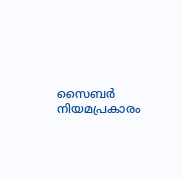സൈബർ നിയമപ്രകാരം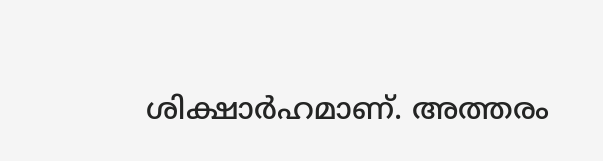ശിക്ഷാർഹമാണ്. അത്തരം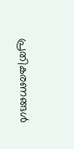പ്രതികരണങ്ങൾ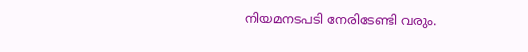നിയമനടപടി നേരിടേണ്ടി വരും.